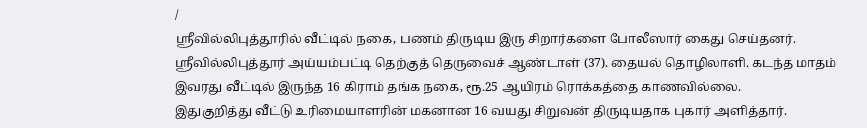/
ஸ்ரீவில்லிபுத்தூரில் வீட்டில் நகை, பணம் திருடிய இரு சிறார்களை போலீஸார் கைது செய்தனர்.
ஸ்ரீவில்லிபுத்தூர் அய்யம்பட்டி தெற்குத் தெருவைச் ஆண்டாள் (37). தையல் தொழிலாளி. கடந்த மாதம் இவரது வீட்டில் இருந்த 16 கிராம் தங்க நகை, ரூ.25 ஆயிரம் ரொக்கத்தை காணவில்லை.
இதுகுறித்து வீட்டு உரிமையாளரின் மகனான 16 வயது சிறுவன் திருடியதாக புகார் அளித்தார்.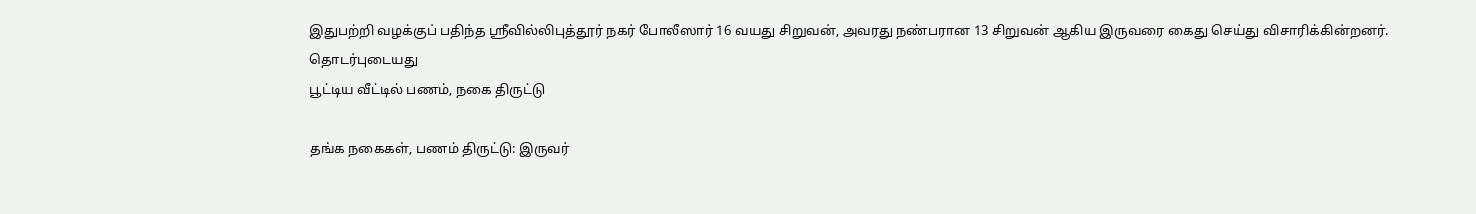இதுபற்றி வழக்குப் பதிந்த ஸ்ரீவில்லிபுத்தூர் நகர் போலீஸார் 16 வயது சிறுவன், அவரது நண்பரான 13 சிறுவன் ஆகிய இருவரை கைது செய்து விசாரிக்கின்றனர்.
தொடர்புடையது
பூட்டிய வீட்டில் பணம், நகை திருட்டு

தங்க நகைகள், பணம் திருட்டு: இருவர்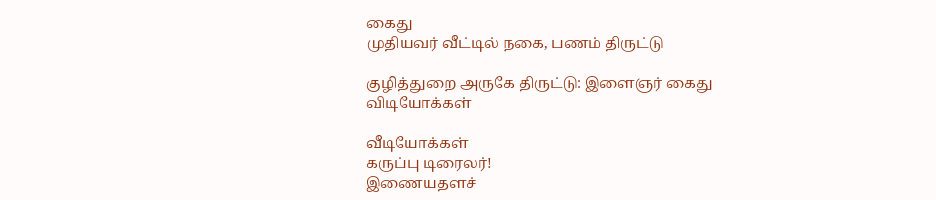கைது
முதியவர் வீட்டில் நகை, பணம் திருட்டு

குழித்துறை அருகே திருட்டு: இளைஞர் கைது
விடியோக்கள்

வீடியோக்கள்
கருப்பு டிரைலர்!
இணையதளச்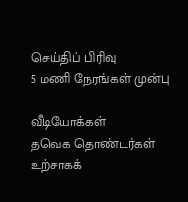செய்திப் பிரிவு
5 மணி நேரங்கள் முன்பு

வீடியோக்கள்
தவெக தொண்டர்கள் உற்சாகக்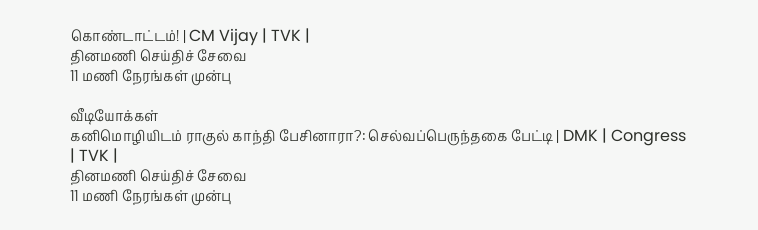கொண்டாட்டம்! | CM Vijay | TVK |
தினமணி செய்திச் சேவை
11 மணி நேரங்கள் முன்பு

வீடியோக்கள்
கனிமொழியிடம் ராகுல் காந்தி பேசினாரா?: செல்வப்பெருந்தகை பேட்டி | DMK | Congress | TVK |
தினமணி செய்திச் சேவை
11 மணி நேரங்கள் முன்பு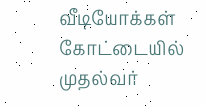வீடியோக்கள்
கோட்டையில் முதல்வர்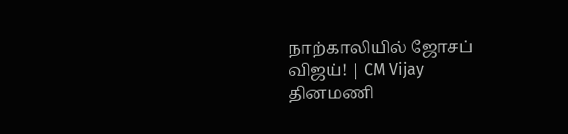நாற்காலியில் ஜோசப் விஜய்! | CM Vijay
தினமணி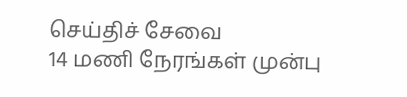செய்திச் சேவை
14 மணி நேரங்கள் முன்பு